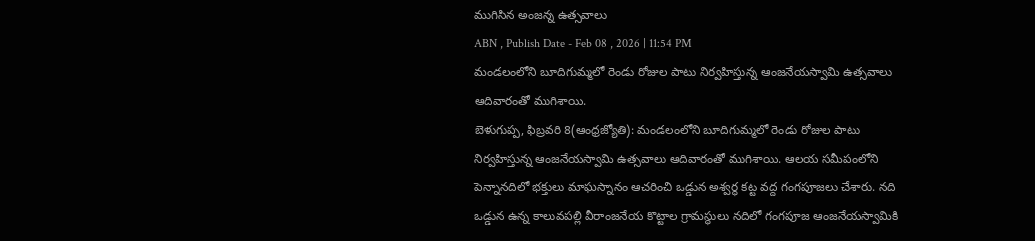ముగిసిన అంజన్న ఉత్సవాలు
ABN , Publish Date - Feb 08 , 2026 | 11:54 PM
మండలంలోని బూదిగుమ్మలో రెండు రోజుల పాటు నిర్వహిస్తున్న ఆంజనేయస్వామి ఉత్సవాలు ఆదివారంతో ముగిశాయి.
బెళుగుప్ప, ఫిబ్రవరి 8(ఆంధ్రజ్యోతి): మండలంలోని బూదిగుమ్మలో రెండు రోజుల పాటు నిర్వహిస్తున్న ఆంజనేయస్వామి ఉత్సవాలు ఆదివారంతో ముగిశాయి. ఆలయ సమీపంలోని పెన్నానదిలో భక్తులు మాఘస్నానం ఆచరించి ఒడ్డున అశ్వర్థ కట్ట వద్ద గంగపూజలు చేశారు. నది ఒడ్డున ఉన్న కాలువపల్లి వీరాంజనేయ కొట్టాల గ్రామస్థులు నదిలో గంగపూజ ఆంజనేయస్వామికి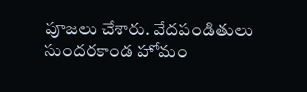పూజలు చేశారు. వేదపండితులు సుందరకాండ హోమం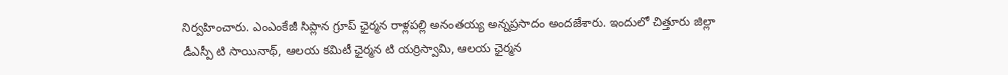నిర్వహించారు. ఎంఎంకేజీ సిప్లాన గ్రూప్ ఛైర్మన రాళ్లపల్లి అనంతయ్య అన్నప్రసాదం అందజేశారు. ఇందులో చిత్తూరు జిల్లా డీఎస్పీ టి సాయినాథ్, ఆలయ కమిటీ ఛైర్మన టి యర్రిస్వామి, ఆలయ ఛైర్మన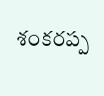శంకరప్ప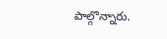పాల్గొన్నారు.